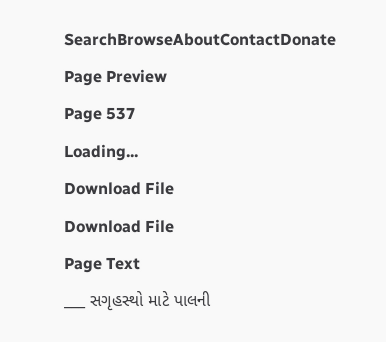SearchBrowseAboutContactDonate
Page Preview
Page 537
Loading...
Download File
Download File
Page Text
___ સગૃહસ્થો માટે પાલની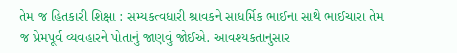તેમ જ હિતકારી શિક્ષા : સમ્યકત્વધારી શ્રાવકને સાધર્મિક ભાઈના સાથે ભાઈચારા તેમ જ પ્રેમપૂર્વ વ્યવહારને પોતાનું જાણવું જોઈએ. આવશ્યકતાનુસાર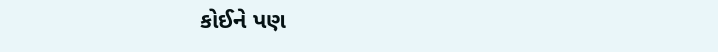કોઈને પણ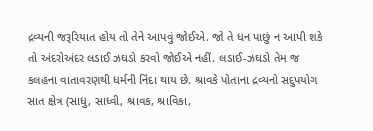દ્રવ્યની જરૂરિયાત હોય તો તેને આપવું જોઈએ. જો તે ધન પાછું ન આપી શકે તો અંદરોઅંદર લડાઈ ઝઘડો કરવો જોઈએ નહીં. લડાઈ-ઝઘડો તેમ જ કલહના વાતાવરણથી ધર્મની નિંદા થાય છે. શ્રાવકે પોતાના દ્રવ્યનો સદુપયોગ સાત ક્ષેત્ર (સાધુ, સાધ્વી, શ્રાવક, શ્રાવિકા,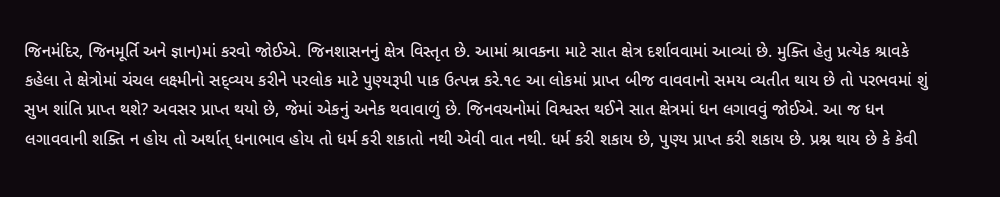જિનમંદિર, જિનમૂર્તિ અને જ્ઞાન)માં કરવો જોઈએ. જિનશાસનનું ક્ષેત્ર વિસ્તૃત છે. આમાં શ્રાવકના માટે સાત ક્ષેત્ર દર્શાવવામાં આવ્યાં છે. મુક્તિ હેતુ પ્રત્યેક શ્રાવકે કહેલા તે ક્ષેત્રોમાં ચંચલ લક્ષ્મીનો સદ્વ્યય કરીને પરલોક માટે પુણ્યરૂપી પાક ઉત્પન્ન કરે.૧૯ આ લોકમાં પ્રાપ્ત બીજ વાવવાનો સમય વ્યતીત થાય છે તો પરભવમાં શું સુખ શાંતિ પ્રાપ્ત થશે? અવસર પ્રાપ્ત થયો છે, જેમાં એકનું અનેક થવાવાળું છે. જિનવચનોમાં વિશ્વસ્ત થઈને સાત ક્ષેત્રમાં ધન લગાવવું જોઈએ. આ જ ધન લગાવવાની શક્તિ ન હોય તો અર્થાત્ ધનાભાવ હોય તો ધર્મ કરી શકાતો નથી એવી વાત નથી. ધર્મ કરી શકાય છે, પુણ્ય પ્રાપ્ત કરી શકાય છે. પ્રશ્ન થાય છે કે કેવી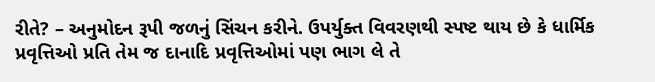રીતે? – અનુમોદન રૂપી જળનું સિંચન કરીને. ઉપર્યુક્ત વિવરણથી સ્પષ્ટ થાય છે કે ધાર્મિક પ્રવૃત્તિઓ પ્રતિ તેમ જ દાનાદિ પ્રવૃત્તિઓમાં પણ ભાગ લે તે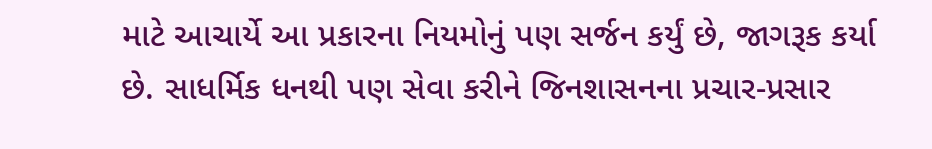માટે આચાર્યે આ પ્રકારના નિયમોનું પણ સર્જન કર્યું છે, જાગરૂક કર્યા છે. સાધર્મિક ધનથી પણ સેવા કરીને જિનશાસનના પ્રચાર-પ્રસાર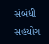સંબંધી સહયોગ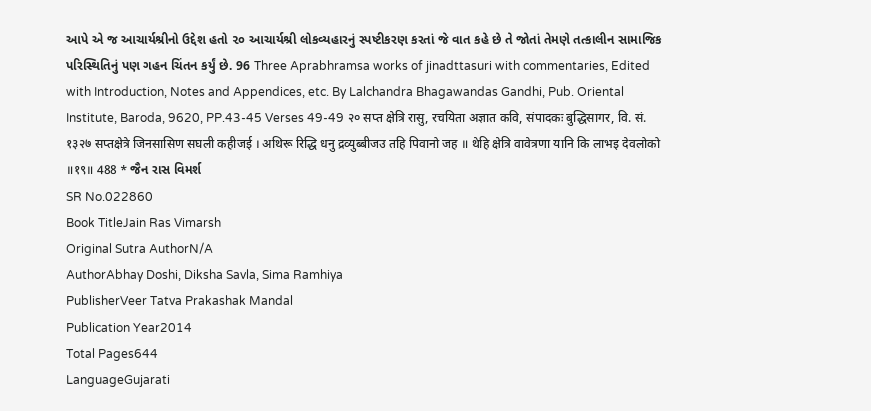આપે એ જ આચાર્યશ્રીનો ઉદ્દેશ હતો ૨૦ આચાર્યશ્રી લોકવ્યહારનું સ્પષ્ટીકરણ કરતાં જે વાત કહે છે તે જોતાં તેમણે તત્કાલીન સામાજિક પરિસ્થિતિનું પણ ગહન ચિંતન કર્યું છે. 96 Three Aprabhramsa works of jinadttasuri with commentaries, Edited with Introduction, Notes and Appendices, etc. By Lalchandra Bhagawandas Gandhi, Pub. Oriental Institute, Baroda, 9620, PP.43-45 Verses 49-49 २० सप्त क्षेत्रि रासु, रचयिता अज्ञात कवि, संपादकः बुद्धिसागर, वि. सं. १३२७ सप्तक्षेत्रे जिनसासिण सघली कहीजई । अथिरू रिद्धि धनु द्रव्युब्बीजउ तहि पिवानो जह ॥ थेहि क्षेत्रि वावेत्रणा यानि कि लाभइ देवलोको ॥१९॥ 488 * જૈન રાસ વિમર્શ
SR No.022860
Book TitleJain Ras Vimarsh
Original Sutra AuthorN/A
AuthorAbhay Doshi, Diksha Savla, Sima Ramhiya
PublisherVeer Tatva Prakashak Mandal
Publication Year2014
Total Pages644
LanguageGujarati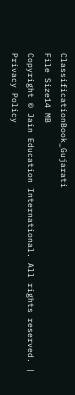ClassificationBook_Gujarati
File Size14 MB
Copyright © Jain Education International. All rights reserved. | Privacy Policy